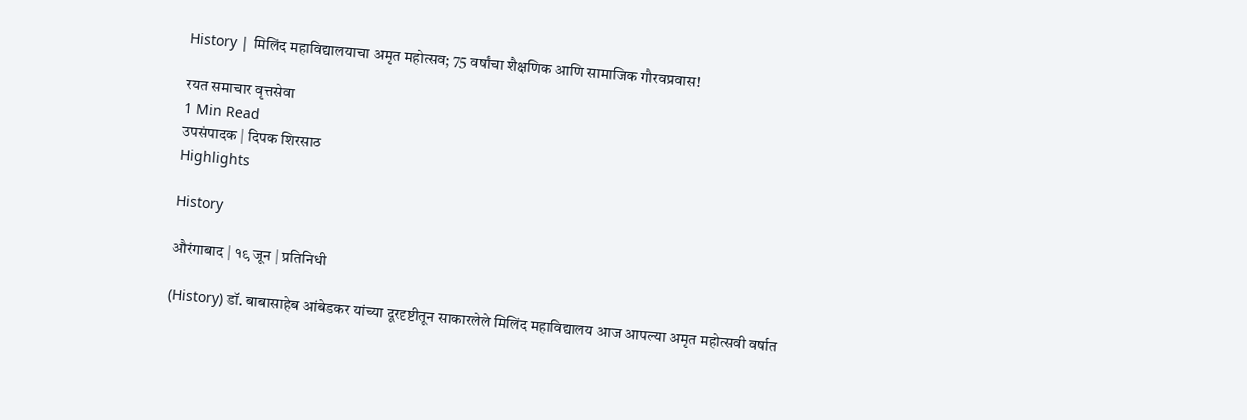History | मिलिंद महाविद्यालयाचा अमृत महोत्सव; 75 वर्षांचा शैक्षणिक आणि सामाजिक गौरवप्रवास!

रयत समाचार वृत्तसेवा
1 Min Read
उपसंपादक | दिपक शिरसाठ
Highlights

History

औरंगाबाद | १९ जून | प्रतिनिधी

(History) डॉ. बाबासाहेब आंबेडकर यांच्या दूरदृष्टीतून साकारलेले मिलिंद महाविद्यालय आज आपल्या अमृत महोत्सवी वर्षात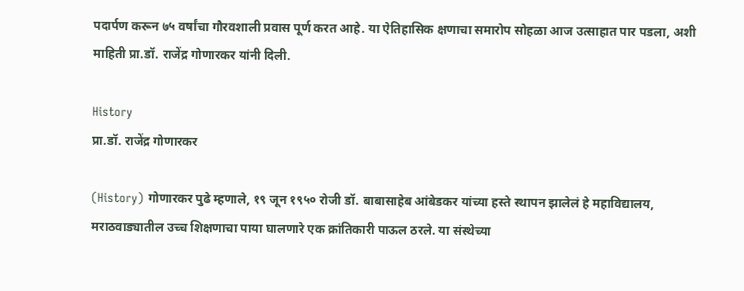पदार्पण करून ७५ वर्षांचा गौरवशाली प्रवास पूर्ण करत आहे. या ऐतिहासिक क्षणाचा समारोप सोहळा आज उत्साहात पार पडला, अशी माहिती प्रा.डॉ. राजेंद्र गोणारकर यांनी दिली.

History
प्रा.डॉ. राजेंद्र गोणारकर

(History) गोणारकर पुढे म्हणाले, १९ जून १९५० रोजी डॉ. बाबासाहेब आंबेडकर यांच्या हस्ते स्थापन झालेलं हे महाविद्यालय, मराठवाड्यातील उच्च शिक्षणाचा पाया घालणारे एक क्रांतिकारी पाऊल ठरले. या संस्थेच्या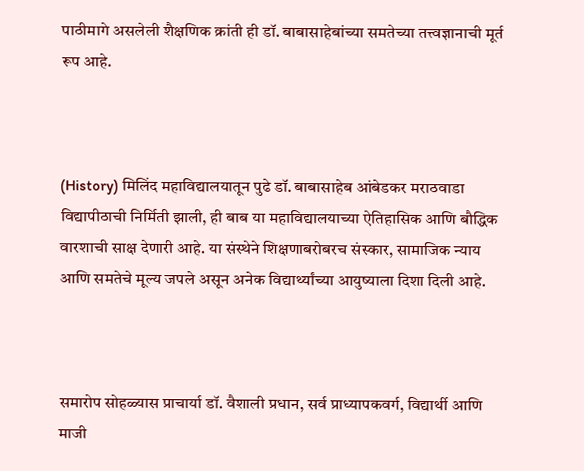पाठीमागे असलेली शैक्षणिक क्रांती ही डॉ. बाबासाहेबांच्या समतेच्या तत्त्वज्ञानाची मूर्त रूप आहे.



(History) मिलिंद महाविद्यालयातून पुढे डॉ. बाबासाहेब आंबेडकर मराठवाडा विद्यापीठाची निर्मिती झाली, ही बाब या महाविद्यालयाच्या ऐतिहासिक आणि बौद्धिक वारशाची साक्ष देणारी आहे. या संस्थेने शिक्षणाबरोबरच संस्कार, सामाजिक न्याय आणि समतेचे मूल्य जपले असून अनेक विद्यार्थ्यांच्या आयुष्याला दिशा दिली आहे.



समारोप सोहळ्यास प्राचार्या डॉ. वैशाली प्रधान, सर्व प्राध्यापकवर्ग, विद्यार्थी आणि माजी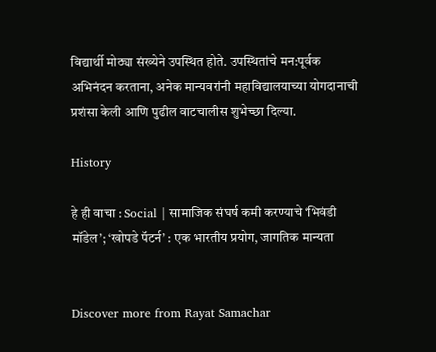विद्यार्थी मोठ्या संख्येने उपस्थित होते. उपस्थितांचे मन:पूर्वक अभिनंदन करताना, अनेक मान्यवरांनी महाविद्यालयाच्या योगदानाची प्रशंसा केली आणि पुढील वाटचालीस शुभेच्छा दिल्या.

History

हे ही वाचा : Social | सामाजिक संघर्ष कमी करण्याचे ‘भिवंडी मॉडेल’; ‘खोपडे पॅटर्न’ : एक भारतीय प्रयोग, जागतिक मान्यता


Discover more from Rayat Samachar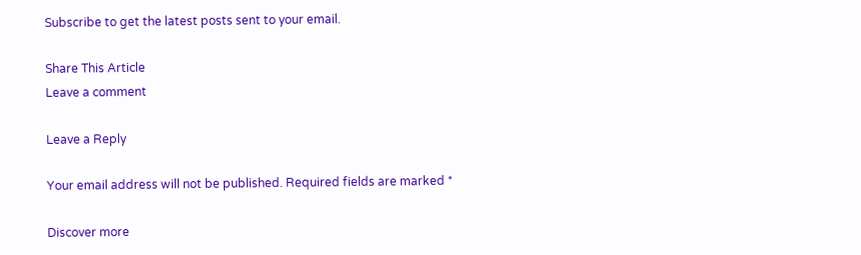Subscribe to get the latest posts sent to your email.

Share This Article
Leave a comment

Leave a Reply

Your email address will not be published. Required fields are marked *

Discover more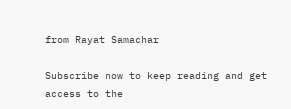from Rayat Samachar

Subscribe now to keep reading and get access to the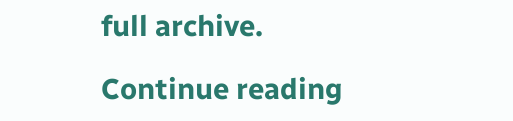full archive.

Continue reading